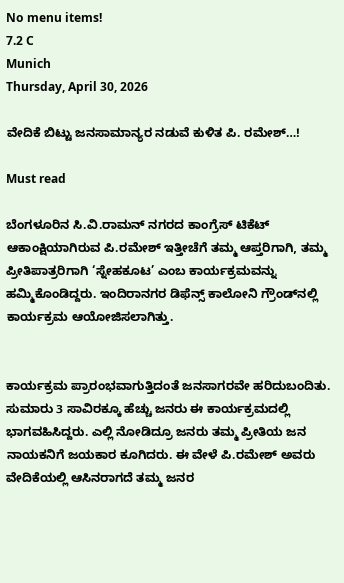No menu items!
7.2 C
Munich
Thursday, April 30, 2026

ವೇದಿಕೆ ಬಿಟ್ಟು ಜನಸಾಮಾನ್ಯರ ನಡುವೆ ಕುಳಿತ ಪಿ. ರಮೇಶ್…!

Must read

ಬೆಂಗಳೂರಿನ ಸಿ.ವಿ.ರಾಮನ್ ನಗರದ ಕಾಂಗ್ರೆಸ್ ಟಿಕೆಟ್ ಆಕಾಂಕ್ಷಿಯಾಗಿರುವ ಪಿ.ರಮೇಶ್ ಇತ್ತೀಚೆಗೆ ತಮ್ಮ ಆಪ್ತರಿಗಾಗಿ, ತಮ್ಮ ಪ್ರೀತಿಪಾತ್ರರಿಗಾಗಿ ‘ಸ್ನೇಹಕೂಟ’ ಎಂಬ ಕಾರ್ಯಕ್ರಮವನ್ನು ಹಮ್ಮಿಕೊಂಡಿದ್ದರು. ಇಂದಿರಾನಗರ ಡಿಫೆನ್ಸ್ ಕಾಲೋನಿ ಗ್ರೌಂಡ್‍ನಲ್ಲಿ ಕಾರ್ಯಕ್ರಮ ಆಯೋಜಿಸಲಾಗಿತ್ತು.


ಕಾರ್ಯಕ್ರಮ ಪ್ರಾರಂಭವಾಗುತ್ತಿದಂತೆ ಜನಸಾಗರವೇ ಹರಿದುಬಂದಿತು. ಸುಮಾರು 3 ಸಾವಿರಕ್ಕೂ ಹೆಚ್ಚು ಜನರು ಈ ಕಾರ್ಯಕ್ರಮದಲ್ಲಿ ಭಾಗವಹಿಸಿದ್ದರು. ಎಲ್ಲಿ ನೋಡಿದ್ರೂ ಜನರು ತಮ್ಮ ಪ್ರೀತಿಯ ಜನ ನಾಯಕನಿಗೆ ಜಯಕಾರ ಕೂಗಿದರು. ಈ ವೇಳೆ ಪಿ.ರಮೇಶ್ ಅವರು ವೇದಿಕೆಯಲ್ಲಿ ಆಸಿನರಾಗದೆ ತಮ್ಮ ಜನರ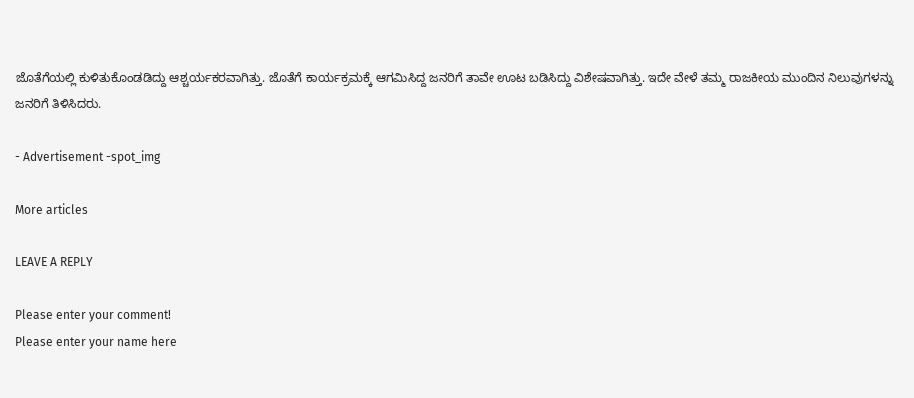ಜೊತೆಗೆಯಲ್ಲಿ ಕುಳಿತುಕೊಂಡಡಿದ್ದು ಆಶ್ಚರ್ಯಕರವಾಗಿತ್ತು. ಜೊತೆಗೆ ಕಾರ್ಯಕ್ರಮಕ್ಕೆ ಆಗಮಿಸಿದ್ದ ಜನರಿಗೆ ತಾವೇ ಊಟ ಬಡಿಸಿದ್ದು ವಿಶೇಷವಾಗಿತ್ತು. ಇದೇ ವೇಳೆ ತಮ್ಮ ರಾಜಕೀಯ ಮುಂದಿನ ನಿಲುವುಗಳನ್ನು ಜನರಿಗೆ ತಿಳಿಸಿದರು.

- Advertisement -spot_img

More articles

LEAVE A REPLY

Please enter your comment!
Please enter your name here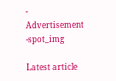- Advertisement -spot_img

Latest article